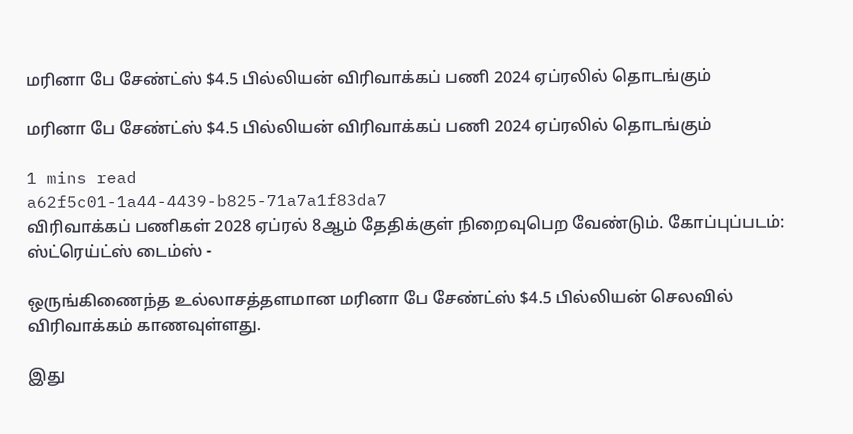மரினா பே சேண்ட்ஸ் $4.5 பில்லியன் விரிவாக்கப் பணி 2024 ஏப்ரலில் தொடங்கும்

மரினா பே சேண்ட்ஸ் $4.5 பில்லியன் விரிவாக்கப் பணி 2024 ஏப்ரலில் தொடங்கும்

1 mins read
a62f5c01-1a44-4439-b825-71a7a1f83da7
விரிவாக்கப் பணிகள் 2028 ஏப்ரல் 8ஆம் தேதிக்குள் நிறைவுபெற வேண்டும். கோப்புப்படம்: ஸ்ட்ரெய்ட்ஸ் டைம்ஸ் -

ஒருங்கிணைந்த உல்லாசத்தளமான மரினா பே சேண்ட்ஸ் $4.5 பில்லியன் செலவில் விரிவாக்கம் காணவுள்ளது.

இது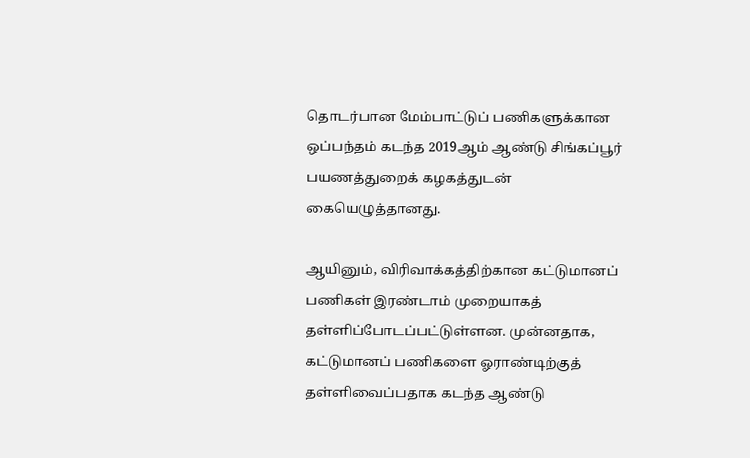தொடர்பான மேம்பாட்டுப் பணிகளுக்கான ஒப்பந்தம் கடந்த 2019ஆம் ஆண்டு சிங்கப்பூர் பயணத்துறைக் கழகத்துடன் கையெழுத்தானது.

ஆயினும், விரிவாக்கத்திற்கான கட்டுமானப் பணிகள் இரண்டாம் முறையாகத் தள்ளிப்போடப்பட்டுள்ளன. முன்னதாக, கட்டுமானப் பணிகளை ஓராண்டிற்குத் தள்ளிவைப்பதாக கடந்த ஆண்டு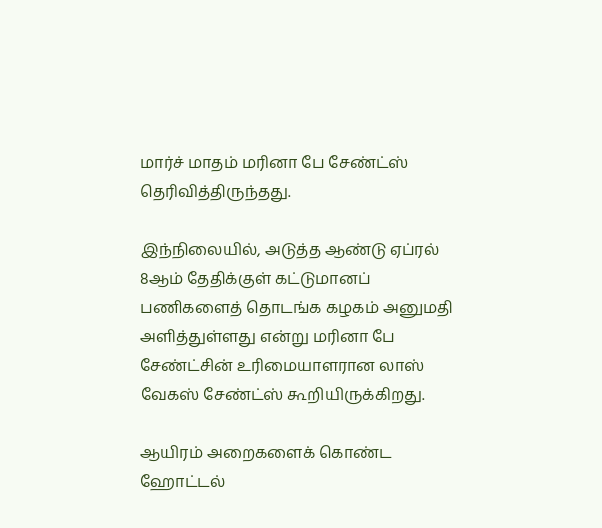மார்ச் மாதம் மரினா பே சேண்ட்ஸ் தெரிவித்திருந்தது.

இந்நிலையில், அடுத்த ஆண்டு ஏப்ரல் 8ஆம் தேதிக்குள் கட்டுமானப் பணிகளைத் தொடங்க கழகம் அனுமதி அளித்துள்ளது என்று மரினா பே சேண்ட்சின் உரிமையாளரான லாஸ் வேகஸ் சேண்ட்ஸ் கூறியிருக்கிறது.

ஆயிரம் அறைகளைக் கொண்ட ஹோட்டல்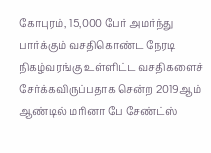கோபுரம், 15,000 பேர் அமர்ந்து பார்க்கும் வசதிகொண்ட நேரடி நிகழ்வரங்கு உள்ளிட்ட வசதிகளைச் சேர்க்கவிருப்பதாக சென்ற 2019ஆம் ஆண்டில் மரினா பே சேண்ட்ஸ்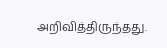அறிவித்திருந்தது.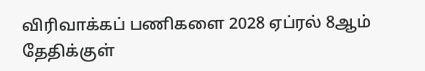விரிவாக்கப் பணிகளை 2028 ஏப்ரல் 8ஆம் தேதிக்குள்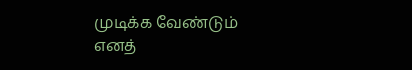முடிக்க வேண்டும் எனத்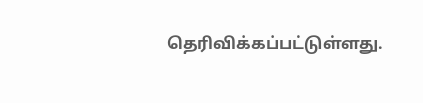தெரிவிக்கப்பட்டுள்ளது.